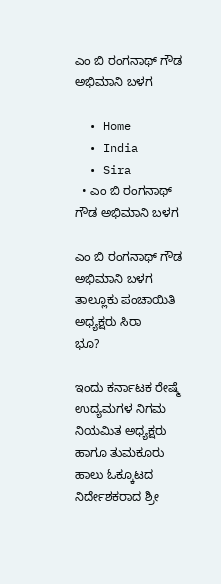ಎಂ ಬಿ ರಂಗನಾಥ್ ಗೌಡ ಅಭಿಮಾನಿ ಬಳಗ

  • Home
  • India
  • Sira
  • ಎಂ ಬಿ ರಂಗನಾಥ್ ಗೌಡ ಅಭಿಮಾನಿ ಬಳಗ

ಎಂ ಬಿ ರಂಗನಾಥ್ ಗೌಡ ಅಭಿಮಾನಿ ಬಳಗ ತಾಲ್ಲೂಕು ಪಂಚಾಯಿತಿ ಅಧ್ಯಕ್ಷರು ಸಿರಾ
ಭೂ?

ಇಂದು ಕರ್ನಾಟಕ ರೇಷ್ಮೆ ಉದ್ಯಮಗಳ ನಿಗಮ ನಿಯಮಿತ ಅಧ್ಯಕ್ಷರು ಹಾಗೂ ತುಮಕೂರು ಹಾಲು ಓಕ್ಕೂಟದ ನಿರ್ದೇಶಕರಾದ ಶ್ರೀ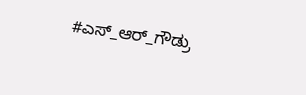#ಎಸ್_ಆರ್_ಗೌಡ್ರು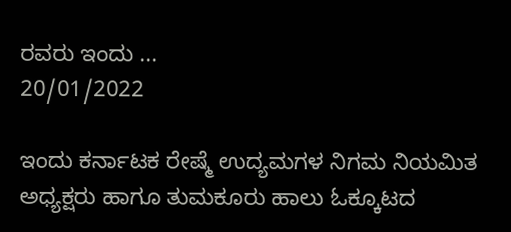ರವರು ಇಂದು ...
20/01/2022

ಇಂದು ಕರ್ನಾಟಕ ರೇಷ್ಮೆ ಉದ್ಯಮಗಳ ನಿಗಮ ನಿಯಮಿತ ಅಧ್ಯಕ್ಷರು ಹಾಗೂ ತುಮಕೂರು ಹಾಲು ಓಕ್ಕೂಟದ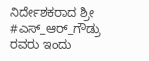ನಿರ್ದೇಶಕರಾದ ಶ್ರೀ #ಎಸ್_ಆರ್_ಗೌಡ್ರು ರವರು ಇಂದು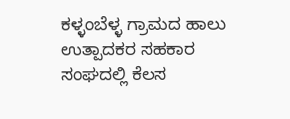ಕಳ್ಳಂಬೆಳ್ಳ ಗ್ರಾಮದ ಹಾಲು ಉತ್ಪಾದಕರ ಸಹಕಾರ ಸಂಘದಲ್ಲಿ ಕೆಲಸ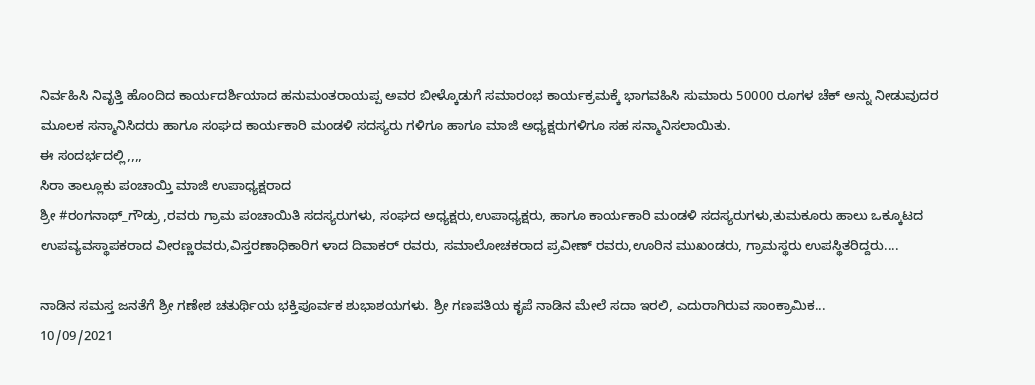ನಿರ್ವಹಿಸಿ ನಿವೃತ್ತಿ ಹೊಂದಿದ ಕಾರ್ಯದರ್ಶಿಯಾದ ಹನುಮಂತರಾಯಪ್ಪ ಅವರ ಬೀಳ್ಕೊಡುಗೆ ಸಮಾರಂಭ ಕಾರ್ಯಕ್ರಮಕ್ಕೆ ಭಾಗವಹಿಸಿ ಸುಮಾರು 50000 ರೂಗಳ ಚೆಕ್ ಅನ್ನು ನೀಡುವುದರ ಮೂಲಕ ಸನ್ಮಾನಿಸಿದರು ಹಾಗೂ ಸಂಘದ ಕಾರ್ಯಕಾರಿ ಮಂಡಳಿ ಸದಸ್ಯರು ಗಳಿಗೂ ಹಾಗೂ ಮಾಜಿ ಅಧ್ಯಕ್ಷರುಗಳಿಗೂ ಸಹ ಸನ್ಮಾನಿಸಲಾಯಿತು.
ಈ ಸಂದರ್ಭದಲ್ಲಿ,,,,
ಸಿರಾ ತಾಲ್ಲೂಕು ಪಂಚಾಯ್ತಿ ಮಾಜಿ ಉಪಾಧ್ಯಕ್ಷರಾದ
ಶ್ರೀ #ರಂಗನಾಥ್_ಗೌಡ್ರು ,ರವರು ಗ್ರಾಮ ಪಂಚಾಯಿತಿ ಸದಸ್ಯರುಗಳು, ಸಂಘದ ಅಧ್ಯಕ್ಷರು,ಉಪಾಧ್ಯಕ್ಷರು, ಹಾಗೂ ಕಾರ್ಯಕಾರಿ ಮಂಡಳಿ ಸದಸ್ಯರುಗಳು,ತುಮಕೂರು ಹಾಲು ಒಕ್ಕೂಟದ ಉಪವ್ಯವಸ್ಥಾಪಕರಾದ ವೀರಣ್ಣರವರು,ವಿಸ್ತರಣಾಧಿಕಾರಿಗ ಳಾದ ದಿವಾಕರ್ ರವರು, ಸಮಾಲೋಚಕರಾದ ಪ್ರವೀಣ್ ರವರು,ಊರಿನ ಮುಖಂಡರು, ಗ್ರಾಮಸ್ಥರು ಉಪಸ್ಥಿತರಿದ್ದರು....

ನಾಡಿನ ಸಮಸ್ತ ಜನತೆಗೆ ಶ್ರೀ ಗಣೇಶ ಚತುರ್ಥಿಯ ಭಕ್ತಿಪೂರ್ವಕ ಶುಭಾಶಯಗಳು. ಶ್ರೀ ಗಣಪತಿಯ ಕೃಪೆ ನಾಡಿನ ಮೇಲೆ ಸದಾ ಇರಲಿ, ಎದುರಾಗಿರುವ ಸಾಂಕ್ರಾಮಿಕ...
10/09/2021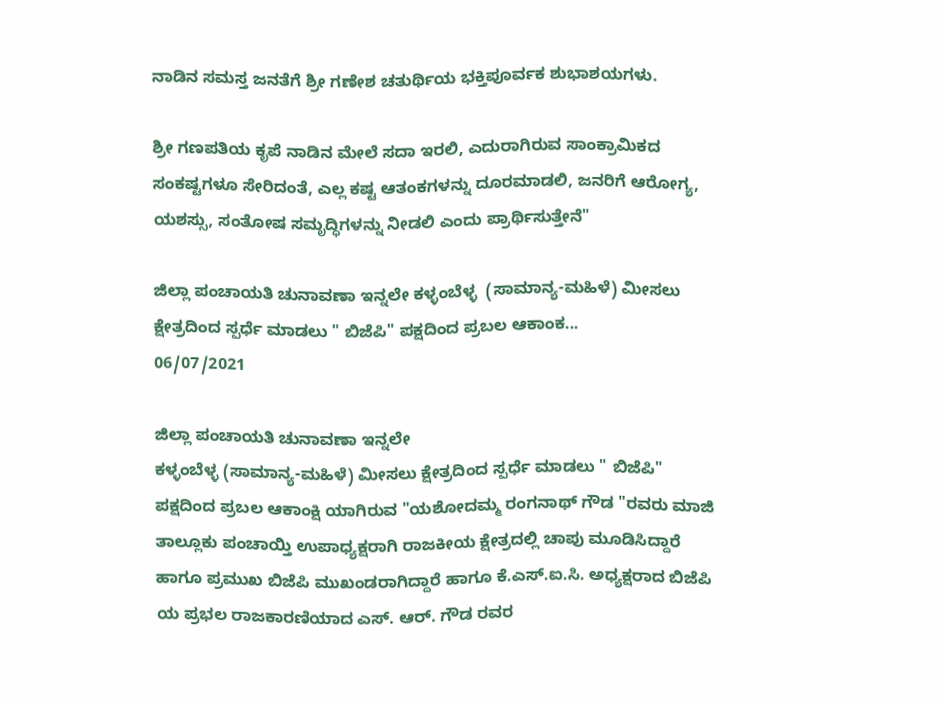ನಾಡಿನ ಸಮಸ್ತ ಜನತೆಗೆ ಶ್ರೀ ಗಣೇಶ ಚತುರ್ಥಿಯ ಭಕ್ತಿಪೂರ್ವಕ ಶುಭಾಶಯಗಳು.

ಶ್ರೀ ಗಣಪತಿಯ ಕೃಪೆ ನಾಡಿನ ಮೇಲೆ ಸದಾ ಇರಲಿ, ಎದುರಾಗಿರುವ ಸಾಂಕ್ರಾಮಿಕದ ಸಂಕಷ್ಟಗಳೂ ಸೇರಿದಂತೆ, ಎಲ್ಲ ಕಷ್ಟ ಆತಂಕಗಳನ್ನು ದೂರಮಾಡಲಿ, ಜನರಿಗೆ ಆರೋಗ್ಯ, ಯಶಸ್ಸು, ಸಂತೋಷ ಸಮೃದ್ಧಿಗಳನ್ನು ನೀಡಲಿ ಎಂದು ಪ್ರಾರ್ಥಿಸುತ್ತೇನೆ"

ಜಿಲ್ಲಾ ಪಂಚಾಯತಿ ಚುನಾವಣಾ ಇನ್ನಲೇ ಕಳ್ಳಂಬೆಳ್ಳ  (ಸಾಮಾನ್ಯ-ಮಹಿಳೆ) ಮೀಸಲು ಕ್ಷೇತ್ರದಿಂದ ಸ್ಪರ್ಧೆ ಮಾಡಲು " ಬಿಜೆಪಿ" ಪಕ್ಷದಿಂದ ಪ್ರಬಲ ಆಕಾಂಕ...
06/07/2021

ಜಿಲ್ಲಾ ಪಂಚಾಯತಿ ಚುನಾವಣಾ ಇನ್ನಲೇ
ಕಳ್ಳಂಬೆಳ್ಳ (ಸಾಮಾನ್ಯ-ಮಹಿಳೆ) ಮೀಸಲು ಕ್ಷೇತ್ರದಿಂದ ಸ್ಪರ್ಧೆ ಮಾಡಲು " ಬಿಜೆಪಿ" ಪಕ್ಷದಿಂದ ಪ್ರಬಲ ಆಕಾಂಕ್ಷಿ ಯಾಗಿರುವ "ಯಶೋದಮ್ಮ ರಂಗನಾಥ್ ಗೌಡ "ರವರು ಮಾಜಿ ತಾಲ್ಲೂಕು ಪಂಚಾಯ್ತಿ ಉಪಾಧ್ಯಕ್ಷರಾಗಿ ರಾಜಕೀಯ ಕ್ಷೇತ್ರದಲ್ಲಿ ಚಾಪು ಮೂಡಿಸಿದ್ದಾರೆ ಹಾಗೂ ಪ್ರಮುಖ ಬಿಜೆಪಿ ಮುಖಂಡರಾಗಿದ್ದಾರೆ ಹಾಗೂ ಕೆ.ಎಸ್.ಐ.ಸಿ. ಅಧ್ಯಕ್ಷರಾದ ಬಿಜೆಪಿ ಯ ಪ್ರಭಲ ರಾಜಕಾರಣಿಯಾದ ಎಸ್. ಆರ್. ಗೌಡ ರವರ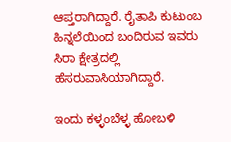ಆಪ್ತರಾಗಿದ್ದಾರೆ. ರೈತಾಪಿ ಕುಟುಂಬ ಹಿನ್ನಲೆಯಿಂದ ಬಂದಿರುವ ಇವರು ಸಿರಾ ಕ್ಷೇತ್ರದಲ್ಲಿ ಹೆಸರುವಾಸಿಯಾಗಿದ್ದಾರೆ.

ಇಂದು ಕಳ್ಳಂಬೆಳ್ಳ ಹೋಬಳಿ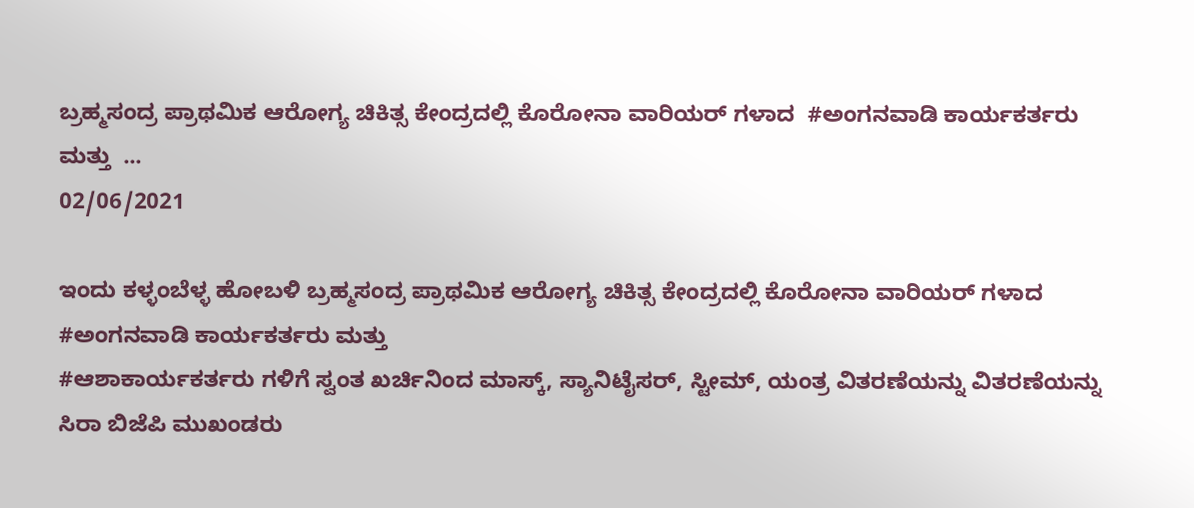ಬ್ರಹ್ಮಸಂದ್ರ ಪ್ರಾಥಮಿಕ ಆರೋಗ್ಯ ಚಿಕಿತ್ಸ ಕೇಂದ್ರದಲ್ಲಿ ಕೊರೋನಾ ವಾರಿಯರ್ ಗಳಾದ  #ಅಂಗನವಾಡಿ ಕಾರ್ಯಕರ್ತರು ಮತ್ತು  ...
02/06/2021

ಇಂದು ಕಳ್ಳಂಬೆಳ್ಳ ಹೋಬಳಿ ಬ್ರಹ್ಮಸಂದ್ರ ಪ್ರಾಥಮಿಕ ಆರೋಗ್ಯ ಚಿಕಿತ್ಸ ಕೇಂದ್ರದಲ್ಲಿ ಕೊರೋನಾ ವಾರಿಯರ್ ಗಳಾದ #ಅಂಗನವಾಡಿ ಕಾರ್ಯಕರ್ತರು ಮತ್ತು
#ಆಶಾಕಾರ್ಯಕರ್ತರು‌ ಗಳಿಗೆ ಸ್ವಂತ ಖರ್ಚಿನಿಂದ ಮಾಸ್ಕ್, ಸ್ಯಾನಿಟೈಸರ್, ಸ್ಟೀಮ್, ಯಂತ್ರ ವಿತರಣೆಯನ್ನು ವಿತರಣೆಯನ್ನು ಸಿರಾ ಬಿಜೆಪಿ ಮುಖಂಡರು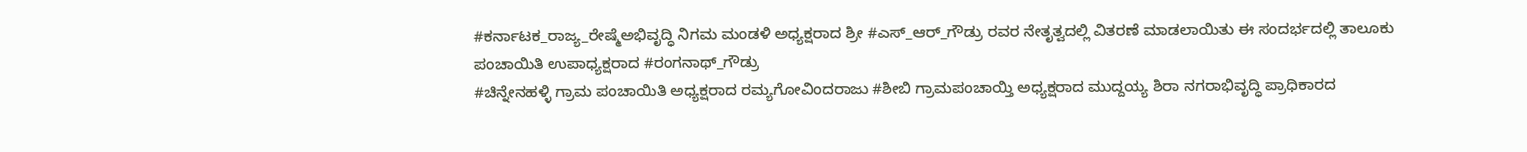#ಕರ್ನಾಟಕ_ರಾಜ್ಯ_ರೇಷ್ಮೆಅಭಿವೃದ್ಧಿ ನಿಗಮ ಮಂಡಳಿ ಅಧ್ಯಕ್ಷರಾದ ಶ್ರೀ #ಎಸ್_ಆರ್_ಗೌಡ್ರು ರವರ ನೇತೃತ್ವದಲ್ಲಿ ವಿತರಣೆ ಮಾಡಲಾಯಿತು ಈ ಸಂದರ್ಭದಲ್ಲಿ ತಾಲೂಕು ಪಂಚಾಯಿತಿ ಉಪಾಧ್ಯಕ್ಷರಾದ #ರಂಗನಾಥ್_ಗೌಡ್ರು
#ಚಿನ್ನೇನಹಳ್ಳಿ ಗ್ರಾಮ ಪಂಚಾಯಿತಿ ಅಧ್ಯಕ್ಷರಾದ ರಮ್ಯಗೋವಿಂದರಾಜು #ಶೀಬಿ ಗ್ರಾಮಪಂಚಾಯ್ತಿ ಅಧ್ಯಕ್ಷರಾದ ಮುದ್ದಯ್ಯ ಶಿರಾ ನಗರಾಭಿವೃದ್ಧಿ ಪ್ರಾಧಿಕಾರದ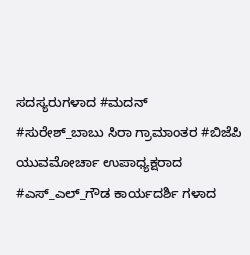ಸದಸ್ಯರುಗಳಾದ #ಮದನ್
#ಸುರೇಶ್_ಬಾಬು ಸಿರಾ ಗ್ರಾಮಾಂತರ #ಬಿಜೆಪಿ ಯುವಮೋರ್ಚಾ ಉಪಾಧ್ಯಕ್ಷರಾದ #ಎಸ್_ಎಲ್_ಗೌಡ ಕಾರ್ಯದರ್ಶಿ ಗಳಾದ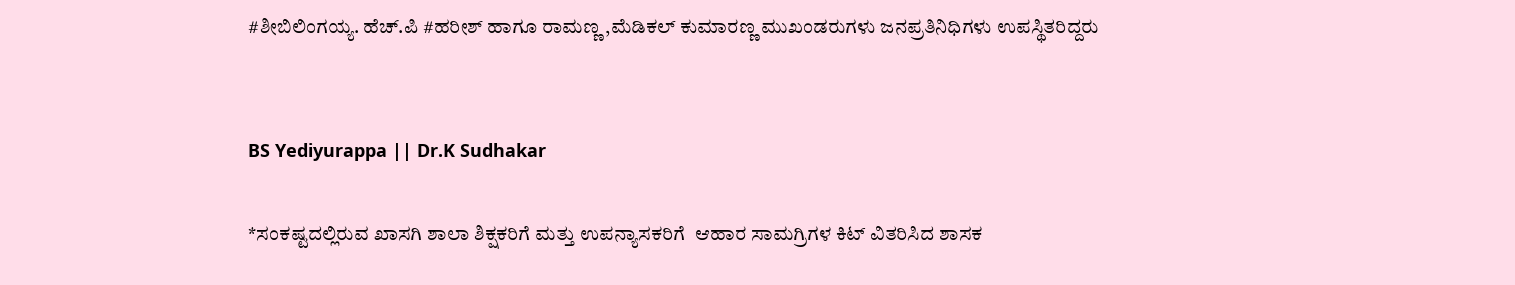#ಶೀಬಿಲಿಂಗಯ್ಯ. ಹೆಚ್.ಪಿ #ಹರೀಶ್ ಹಾಗೂ ರಾಮಣ್ಣ ,ಮೆಡಿಕಲ್ ಕುಮಾರಣ್ಣ ಮುಖಂಡರುಗಳು ಜನಪ್ರತಿನಿಧಿಗಳು ಉಪಸ್ಥಿತರಿದ್ದರು


BS Yediyurappa || Dr.K Sudhakar

*ಸಂಕಷ್ಟದಲ್ಲಿರುವ ಖಾಸಗಿ ಶಾಲಾ ಶಿಕ್ಷಕರಿಗೆ ಮತ್ತು ಉಪನ್ಯಾಸಕರಿಗೆ  ಆಹಾರ ಸಾಮಗ್ರಿಗಳ ಕಿಟ್ ವಿತರಿಸಿದ ಶಾಸಕ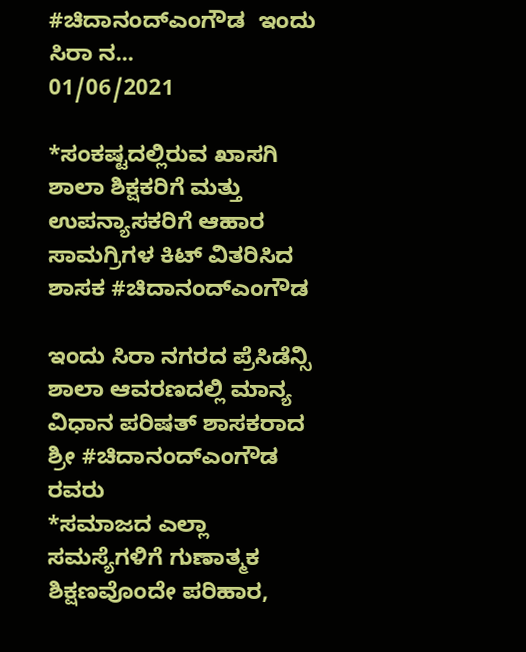#ಚಿದಾನಂದ್ಎಂಗೌಡ  ಇಂದು ಸಿರಾ ನ...
01/06/2021

*ಸಂಕಷ್ಟದಲ್ಲಿರುವ ಖಾಸಗಿ ಶಾಲಾ ಶಿಕ್ಷಕರಿಗೆ ಮತ್ತು ಉಪನ್ಯಾಸಕರಿಗೆ ಆಹಾರ ಸಾಮಗ್ರಿಗಳ ಕಿಟ್ ವಿತರಿಸಿದ ಶಾಸಕ #ಚಿದಾನಂದ್ಎಂಗೌಡ

ಇಂದು ಸಿರಾ ನಗರದ ಪ್ರೆಸಿಡೆನ್ಸಿ ಶಾಲಾ ಆವರಣದಲ್ಲಿ ಮಾನ್ಯ ವಿಧಾನ ಪರಿಷತ್ ಶಾಸಕರಾದ ಶ್ರೀ #ಚಿದಾನಂದ್ಎಂಗೌಡ ರವರು
*ಸಮಾಜದ ಎಲ್ಲಾ ಸಮಸ್ಯೆಗಳಿಗೆ ಗುಣಾತ್ಮಕ ಶಿಕ್ಷಣವೊಂದೇ ಪರಿಹಾರ,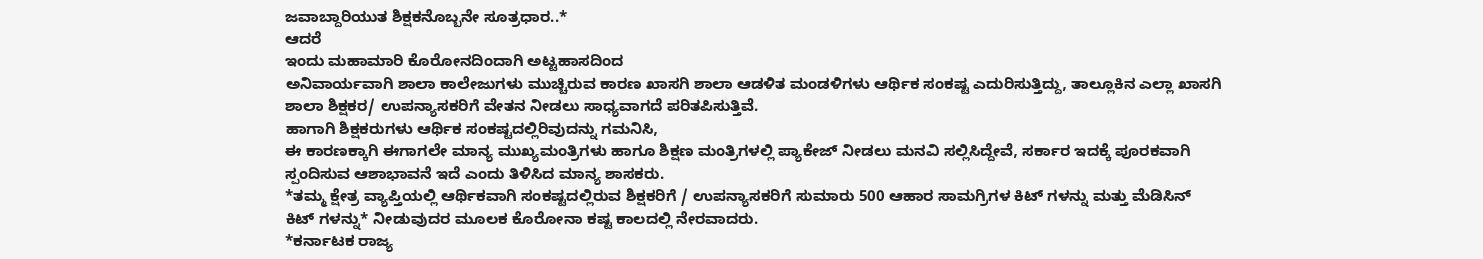ಜವಾಬ್ದಾರಿಯುತ ಶಿಕ್ಷಕನೊಬ್ಬನೇ ಸೂತ್ರಧಾರ..*
ಆದರೆ
ಇಂದು ಮಹಾಮಾರಿ ಕೊರೋನದಿಂದಾಗಿ ಅಟ್ಟಹಾಸದಿಂದ
ಅನಿವಾರ್ಯವಾಗಿ ಶಾಲಾ ಕಾಲೇಜುಗಳು ಮುಚ್ಚಿರುವ ಕಾರಣ ಖಾಸಗಿ ಶಾಲಾ ಆಡಳಿತ ಮಂಡಳಿಗಳು ಆರ್ಥಿಕ ಸಂಕಷ್ಟ ಎದುರಿಸುತ್ತಿದ್ದು, ತಾಲ್ಲೂಕಿನ ಎಲ್ಲಾ ಖಾಸಗಿ ಶಾಲಾ ಶಿಕ್ಷಕರ/ ಉಪನ್ಯಾಸಕರಿಗೆ ವೇತನ ನೀಡಲು ಸಾಧ್ಯವಾಗದೆ ಪರಿತಪಿಸುತ್ತಿವೆ.
ಹಾಗಾಗಿ ಶಿಕ್ಷಕರುಗಳು ಆರ್ಥಿಕ ಸಂಕಷ್ಟದಲ್ಲಿರಿವುದನ್ನು ಗಮನಿಸಿ,
ಈ ಕಾರಣಕ್ಕಾಗಿ ಈಗಾಗಲೇ ಮಾನ್ಯ ಮುಖ್ಯಮಂತ್ರಿಗಳು ಹಾಗೂ ಶಿಕ್ಷಣ ಮಂತ್ರಿಗಳಲ್ಲಿ ಪ್ಯಾಕೇಜ್ ನೀಡಲು ಮನವಿ ಸಲ್ಲಿಸಿದ್ದೇವೆ, ಸರ್ಕಾರ ಇದಕ್ಕೆ ಪೂರಕವಾಗಿ ಸ್ಪಂದಿಸುವ ಆಶಾಭಾವನೆ ಇದೆ ಎಂದು ತಿಳಿಸಿದ ಮಾನ್ಯ ಶಾಸಕರು.
*ತಮ್ಮ ಕ್ಷೇತ್ರ ವ್ಯಾಪ್ತಿಯಲ್ಲಿ ಆರ್ಥಿಕವಾಗಿ ಸಂಕಷ್ಟದಲ್ಲಿರುವ ಶಿಕ್ಷಕರಿಗೆ / ಉಪನ್ಯಾಸಕರಿಗೆ ಸುಮಾರು 500 ಆಹಾರ ಸಾಮಗ್ರಿಗಳ ಕಿಟ್ ಗಳನ್ನು ಮತ್ತು ಮೆಡಿಸಿನ್ ಕಿಟ್ ಗಳನ್ನು* ನೀಡುವುದರ ಮೂಲಕ ಕೊರೋನಾ ಕಷ್ಟ ಕಾಲದಲ್ಲಿ ನೇರವಾದರು.
*ಕರ್ನಾಟಕ ರಾಜ್ಯ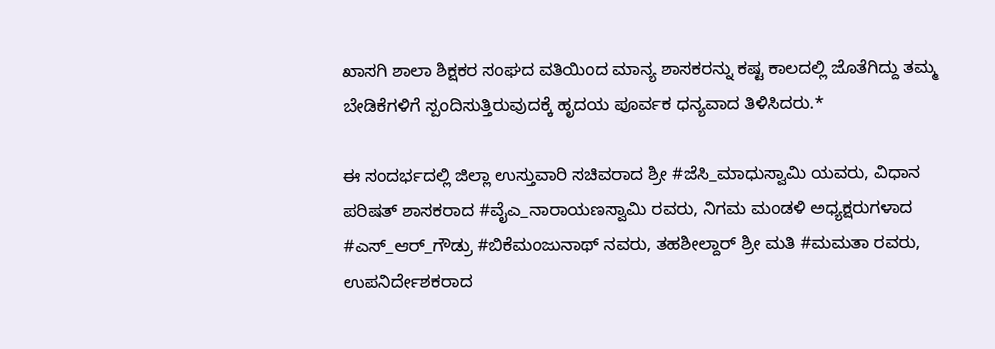ಖಾಸಗಿ ಶಾಲಾ ಶಿಕ್ಷಕರ ಸಂಘದ ವತಿಯಿಂದ ಮಾನ್ಯ ಶಾಸಕರನ್ನು ಕಷ್ಟ ಕಾಲದಲ್ಲಿ ಜೊತೆಗಿದ್ದು ತಮ್ಮ ಬೇಡಿಕೆಗಳಿಗೆ ಸ್ಪಂದಿಸುತ್ತಿರುವುದಕ್ಕೆ ಹೃದಯ ಪೂರ್ವಕ ಧನ್ಯವಾದ ತಿಳಿಸಿದರು.*

ಈ ಸಂದರ್ಭದಲ್ಲಿ ಜಿಲ್ಲಾ ಉಸ್ತುವಾರಿ ಸಚಿವರಾದ ಶ್ರೀ #ಜೆಸಿ_ಮಾಧುಸ್ವಾಮಿ ಯವರು, ವಿಧಾನ ಪರಿಷತ್ ಶಾಸಕರಾದ #ವೈಎ_ನಾರಾಯಣಸ್ವಾಮಿ ರವರು, ನಿಗಮ ಮಂಡಳಿ ಅಧ್ಯಕ್ಷರುಗಳಾದ #ಎಸ್_ಆರ್_ಗೌಡ್ರು #ಬಿಕೆಮಂಜುನಾಥ್ ನವರು, ತಹಶೀಲ್ದಾರ್ ಶ್ರೀ ಮತಿ #ಮಮತಾ ರವರು, ಉಪನಿರ್ದೇಶಕರಾದ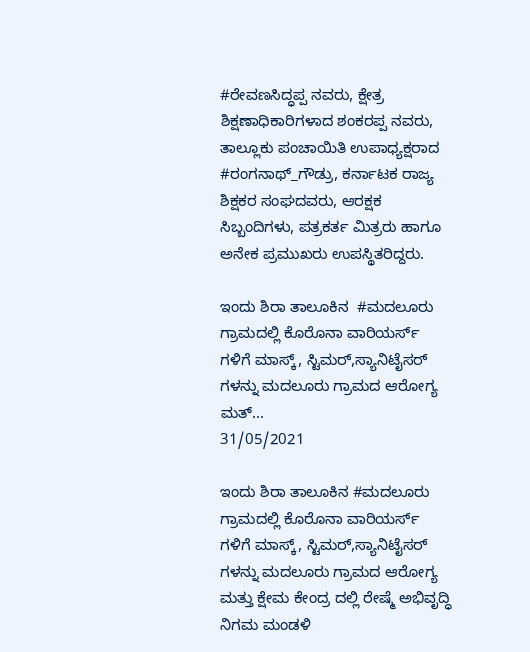#ರೇವಣಸಿದ್ಧಪ್ಪ ನವರು, ಕ್ಷೇತ್ರ ಶಿಕ್ಷಣಾಧಿಕಾರಿಗಳಾದ ಶಂಕರಪ್ಪ ನವರು, ತಾಲ್ಲೂಕು ಪಂಚಾಯಿತಿ ಉಪಾಧ್ಯಕ್ಷರಾದ #ರಂಗನಾಥ್_ಗೌಡ್ರು, ಕರ್ನಾಟಕ ರಾಜ್ಯ ಶಿಕ್ಷಕರ ಸಂಘದವರು, ಆರಕ್ಷಕ ಸಿಬ್ಬಂದಿಗಳು, ಪತ್ರಕರ್ತ ಮಿತ್ರರು ಹಾಗೂ ಅನೇಕ ಪ್ರಮುಖರು ಉಪಸ್ಥಿತರಿದ್ದರು.

ಇಂದು ಶಿರಾ ತಾಲೂಕಿನ  #ಮದಲೂರು ಗ್ರಾಮದಲ್ಲಿ ಕೊರೊನಾ ವಾರಿಯರ್ಸ್ ಗಳಿಗೆ ಮಾಸ್ಕ್, ಸ್ಟಿಮರ್,ಸ್ಯಾನಿಟೈಸರ್ ಗಳನ್ನು ಮದಲೂರು ಗ್ರಾಮದ ಆರೋಗ್ಯ ಮತ್...
31/05/2021

ಇಂದು ಶಿರಾ ತಾಲೂಕಿನ #ಮದಲೂರು ಗ್ರಾಮದಲ್ಲಿ ಕೊರೊನಾ ವಾರಿಯರ್ಸ್ ಗಳಿಗೆ ಮಾಸ್ಕ್, ಸ್ಟಿಮರ್,ಸ್ಯಾನಿಟೈಸರ್ ಗಳನ್ನು ಮದಲೂರು ಗ್ರಾಮದ ಆರೋಗ್ಯ ಮತ್ತು ಕ್ಷೇಮ ಕೇಂದ್ರ ದಲ್ಲಿ ರೇಷ್ಮೆ ಅಭಿವೃದ್ಧಿ ನಿಗಮ ಮಂಡಳಿ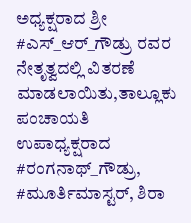ಅಧ್ಯಕ್ಷರಾದ ಶ್ರೀ #ಎಸ್‌_ಆರ್_ಗೌಡ್ರು ರವರ ನೇತೃತ್ವದಲ್ಲಿ ವಿತರಣೆ ಮಾಡಲಾಯಿತು,ತಾಲ್ಲೂಕು ಪಂಚಾಯತಿ ಉಪಾಧ್ಯಕ್ಷರಾದ #ರಂಗನಾಥ್_ಗೌಡ್ರು,
#ಮೂರ್ತಿಮಾಸ್ಟರ್, ಶಿರಾ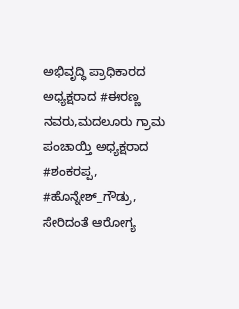ಅಭಿವೃದ್ಧಿ ಪ್ರಾಧಿಕಾರದ ಅಧ್ಯಕ್ಷರಾದ #ಈರಣ್ಣ ನವರು,ಮದಲೂರು ಗ್ರಾಮ ಪಂಚಾಯ್ತಿ ಅಧ್ಯಕ್ಷರಾದ #ಶಂಕರಪ್ಪ,
#ಹೊನ್ನೇಶ್_ಗೌಡ್ರು, ಸೇರಿದಂತೆ ಆರೋಗ್ಯ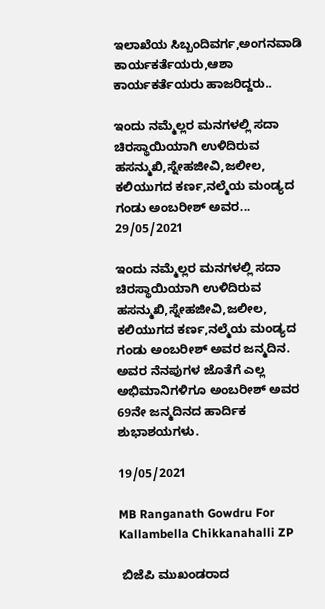ಇಲಾಖೆಯ ಸಿಬ್ಬಂದಿವರ್ಗ,ಅಂಗನವಾಡಿ ಕಾರ್ಯಕರ್ತೆಯರು,ಆಶಾ ಕಾರ್ಯಕರ್ತೆಯರು ಹಾಜರಿದ್ದರು..

ಇಂದು ನಮ್ಮೆಲ್ಲರ ಮನಗಳಲ್ಲಿ ಸದಾ ಚಿರಸ್ಥಾಯಿಯಾಗಿ ಉಳಿದಿರುವ  ಹಸನ್ಮುಖಿ,ಸ್ನೇಹಜೀವಿ,ಜಲೀಲ, ಕಲಿಯುಗದ ಕರ್ಣ,ನಲ್ಮೆಯ ಮಂಡ್ಯದ ಗಂಡು ಅಂಬರೀಶ್ ಅವರ...
29/05/2021

ಇಂದು ನಮ್ಮೆಲ್ಲರ ಮನಗಳಲ್ಲಿ ಸದಾ ಚಿರಸ್ಥಾಯಿಯಾಗಿ ಉಳಿದಿರುವ ಹಸನ್ಮುಖಿ,ಸ್ನೇಹಜೀವಿ,ಜಲೀಲ, ಕಲಿಯುಗದ ಕರ್ಣ,ನಲ್ಮೆಯ ಮಂಡ್ಯದ ಗಂಡು ಅಂಬರೀಶ್ ಅವರ ಜನ್ಮದಿನ.
ಅವರ ನೆನಪುಗಳ ಜೊತೆಗೆ ಎಲ್ಲ ಅಭಿಮಾನಿಗಳಿಗೂ ಅಂಬರೀಶ್ ಅವರ 69ನೇ ಜನ್ಮದಿನದ ಹಾರ್ದಿಕ ಶುಭಾಶಯಗಳು.

19/05/2021

MB Ranganath Gowdru For Kallambella Chikkanahalli ZP

 ಬಿಜೆಪಿ ಮುಖಂಡರಾದ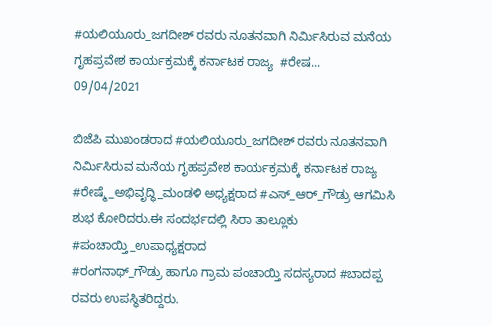#ಯಲಿಯೂರು_ಜಗದೀಶ್ ರವರು ನೂತನವಾಗಿ ನಿರ್ಮಿಸಿರುವ ಮನೆಯ ಗೃಹಪ್ರವೇಶ ಕಾರ್ಯಕ್ರಮಕ್ಕೆ‌ ಕರ್ನಾಟಕ ರಾಜ್ಯ  #ರೇಷ...
09/04/2021

ಬಿಜೆಪಿ ಮುಖಂಡರಾದ #ಯಲಿಯೂರು_ಜಗದೀಶ್ ರವರು ನೂತನವಾಗಿ ನಿರ್ಮಿಸಿರುವ ಮನೆಯ ಗೃಹಪ್ರವೇಶ ಕಾರ್ಯಕ್ರಮಕ್ಕೆ‌ ಕರ್ನಾಟಕ ರಾಜ್ಯ #ರೇಷ್ಮೆ_ಅಭಿವೃದ್ಧಿ_ಮಂಡಳಿ ಅಧ್ಯಕ್ಷರಾದ #ಎಸ್_ಆರ್_ಗೌಡ್ರು ಆಗಮಿಸಿ ಶುಭ ಕೋರಿದರು.ಈ ಸಂದರ್ಭದಲ್ಲಿ ಸಿರಾ ತಾಲ್ಲೂಕು #ಪಂಚಾಯ್ತಿ_ಉಪಾಧ್ಯಕ್ಷರಾದ
#ರಂಗನಾಥ್_ಗೌಡ್ರು ಹಾಗೂ ಗ್ರಾಮ ಪಂಚಾಯ್ತಿ ಸದಸ್ಯರಾದ #ಬಾದಪ್ಪ ರವರು ಉಪಸ್ಥಿತರಿದ್ದರು.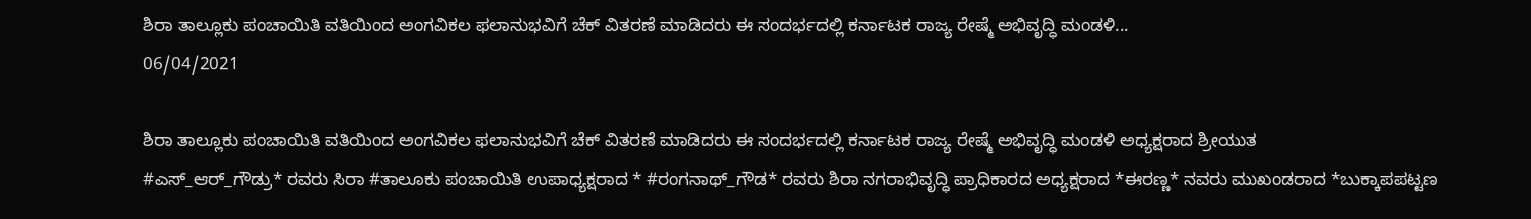ಶಿರಾ ತಾಲ್ಲೂಕು ಪಂಚಾಯಿತಿ ವತಿಯಿಂದ ಅಂಗವಿಕಲ ಫಲಾನುಭವಿಗೆ ಚೆಕ್ ವಿತರಣೆ ಮಾಡಿದರು ಈ ಸಂದರ್ಭದಲ್ಲಿ ಕರ್ನಾಟಕ ರಾಜ್ಯ ರೇಷ್ಮೆ ಅಭಿವೃದ್ಧಿ ಮಂಡಳಿ...
06/04/2021

ಶಿರಾ ತಾಲ್ಲೂಕು ಪಂಚಾಯಿತಿ ವತಿಯಿಂದ ಅಂಗವಿಕಲ ಫಲಾನುಭವಿಗೆ ಚೆಕ್ ವಿತರಣೆ ಮಾಡಿದರು ಈ ಸಂದರ್ಭದಲ್ಲಿ ಕರ್ನಾಟಕ ರಾಜ್ಯ ರೇಷ್ಮೆ ಅಭಿವೃದ್ಧಿ ಮಂಡಳಿ ಅಧ್ಯಕ್ಷರಾದ ಶ್ರೀಯುತ
#ಎಸ್_ಆರ್_ಗೌಡ್ರು* ರವರು ಸಿರಾ #ತಾಲೂಕು ಪಂಚಾಯಿತಿ ಉಪಾಧ್ಯಕ್ಷರಾದ * #ರಂಗನಾಥ್_ಗೌಡ* ರವರು ಶಿರಾ ನಗರಾಭಿವೃದ್ಧಿ ಪ್ರಾಧಿಕಾರದ ಅಧ್ಯಕ್ಷರಾದ *ಈರಣ್ಣ* ನವರು ಮುಖಂಡರಾದ *ಬುಕ್ಕಾಪಪಟ್ಟಣ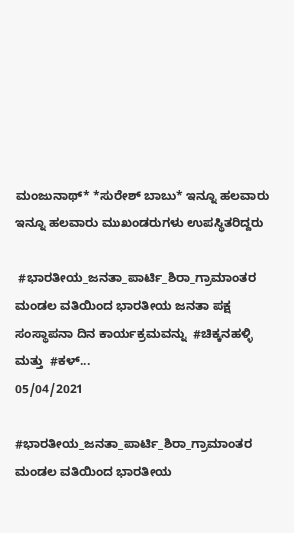ಮಂಜುನಾಥ್* *ಸುರೇಶ್ ಬಾಬು* ಇನ್ನೂ ಹಲವಾರು ಇನ್ನೂ ಹಲವಾರು ಮುಖಂಡರುಗಳು ಉಪಸ್ಥಿತರಿದ್ದರು

 #ಭಾರತೀಯ_ಜನತಾ_ಪಾರ್ಟಿ_ಶಿರಾ_ಗ್ರಾಮಾಂತರ ಮಂಡಲ ವತಿಯಿಂದ ಭಾರತೀಯ ಜನತಾ ಪಕ್ಷ ಸಂಸ್ಥಾಪನಾ ದಿನ ಕಾರ್ಯಕ್ರಮವನ್ನು  #ಚಿಕ್ಕನಹಳ್ಳಿ ಮತ್ತು  #ಕಳ್...
05/04/2021

#ಭಾರತೀಯ_ಜನತಾ_ಪಾರ್ಟಿ_ಶಿರಾ_ಗ್ರಾಮಾಂತರ ಮಂಡಲ ವತಿಯಿಂದ ಭಾರತೀಯ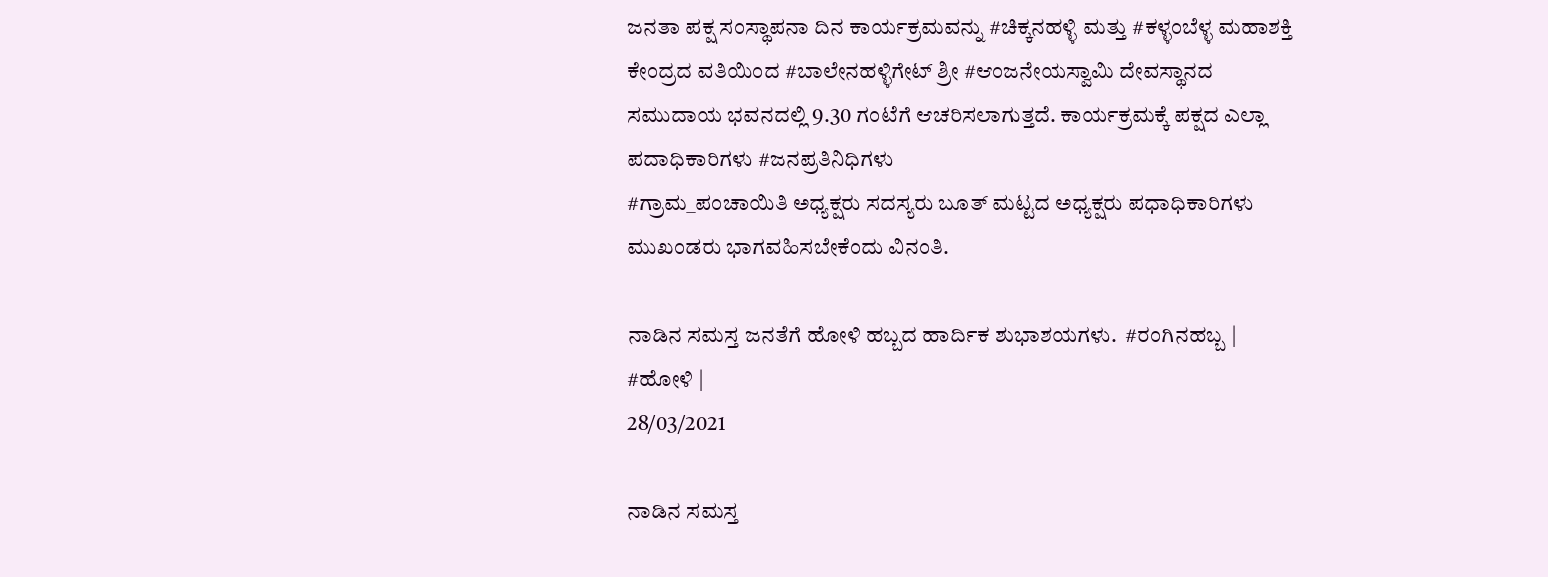ಜನತಾ ಪಕ್ಷ ಸಂಸ್ಥಾಪನಾ ದಿನ ಕಾರ್ಯಕ್ರಮವನ್ನು #ಚಿಕ್ಕನಹಳ್ಳಿ ಮತ್ತು #ಕಳ್ಳಂಬೆಳ್ಳ ಮಹಾಶಕ್ತಿ ಕೇಂದ್ರದ ವತಿಯಿಂದ #ಬಾಲೇನಹಳ್ಳಿಗೇಟ್ ಶ್ರೀ #ಆಂಜನೇಯಸ್ವಾಮಿ ದೇವಸ್ಥಾನದ ಸಮುದಾಯ ಭವನದಲ್ಲಿ 9.30 ಗಂಟೆಗೆ ಆಚರಿಸಲಾಗುತ್ತದೆ. ಕಾರ್ಯಕ್ರಮಕ್ಕೆ ಪಕ್ಷದ ಎಲ್ಲಾ ಪದಾಧಿಕಾರಿಗಳು #ಜನಪ್ರತಿನಿಧಿಗಳು
#ಗ್ರಾಮ_ಪಂಚಾಯಿತಿ ಅಧ್ಯಕ್ಷರು ಸದಸ್ಯರು ಬೂತ್ ಮಟ್ಟದ ಅಧ್ಯಕ್ಷರು ಪಧಾಧಿಕಾರಿಗಳು ಮುಖಂಡರು ಭಾಗವಹಿಸಬೇಕೆಂದು ವಿನಂತಿ.

ನಾಡಿನ ಸಮಸ್ತ ಜನತೆಗೆ ಹೋಳಿ ಹಬ್ಬದ ಹಾರ್ದಿಕ ಶುಭಾಶಯಗಳು.  #ರಂಗಿನಹಬ್ಬ |  #ಹೋಳಿ |
28/03/2021

ನಾಡಿನ ಸಮಸ್ತ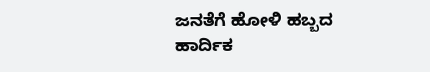ಜನತೆಗೆ ಹೋಳಿ ಹಬ್ಬದ ಹಾರ್ದಿಕ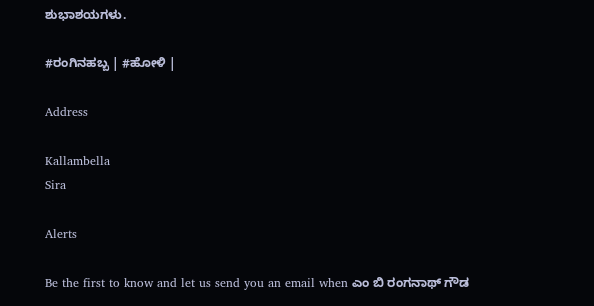ಶುಭಾಶಯಗಳು.

#ರಂಗಿನಹಬ್ಬ | #ಹೋಳಿ |

Address

Kallambella
Sira

Alerts

Be the first to know and let us send you an email when ಎಂ ಬಿ ರಂಗನಾಥ್ ಗೌಡ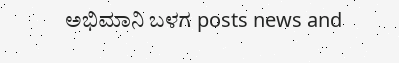ಅಭಿಮಾನಿ ಬಳಗ posts news and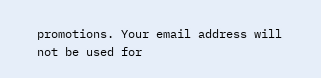promotions. Your email address will not be used for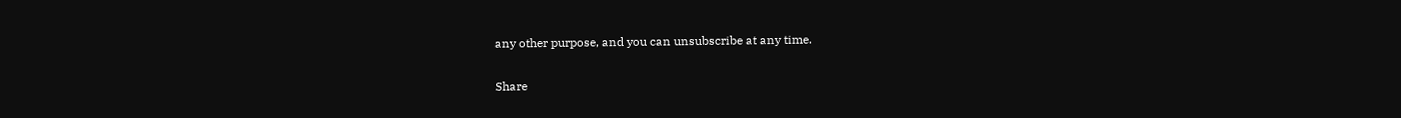any other purpose, and you can unsubscribe at any time.

Share